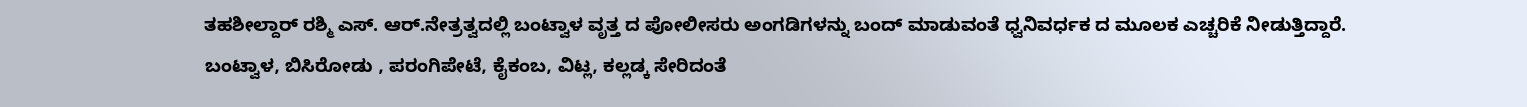ತಹಶೀಲ್ದಾರ್ ರಶ್ಮಿ ಎಸ್. ಆರ್.ನೇತ್ರತ್ವದಲ್ಲಿ ಬಂಟ್ವಾಳ ವೃತ್ತ ದ ಪೋಲೀಸರು ಅಂಗಡಿಗಳನ್ನು ಬಂದ್ ಮಾಡುವಂತೆ ಧ್ವನಿವರ್ಧಕ ದ ಮೂಲಕ ಎಚ್ಚರಿಕೆ ನೀಡುತ್ತಿದ್ದಾರೆ.
ಬಂಟ್ವಾಳ, ಬಿಸಿರೋಡು , ಪರಂಗಿಪೇಟೆ, ಕೈಕಂಬ, ವಿಟ್ಲ, ಕಲ್ಲಡ್ಕ ಸೇರಿದಂತೆ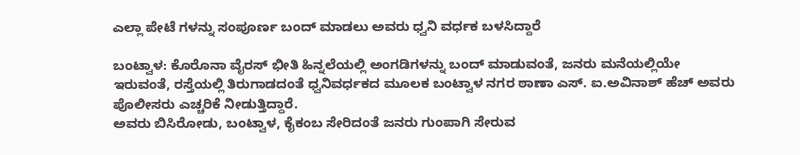ಎಲ್ಲಾ ಪೇಟೆ ಗಳನ್ನು ಸಂಪೂರ್ಣ ಬಂದ್ ಮಾಡಲು ಅವರು ಧ್ವನಿ ವರ್ಧಕ ಬಳಸಿದ್ದಾರೆ

ಬಂಟ್ವಾಳ: ಕೊರೊನಾ ವೈರಸ್ ಭೀತಿ ಹಿನ್ನಲೆಯಲ್ಲಿ ಅಂಗಡಿಗಳನ್ನು ಬಂದ್ ಮಾಡುವಂತೆ, ಜನರು ಮನೆಯಲ್ಲಿಯೇ ಇರುವಂತೆ, ರಸ್ತೆಯಲ್ಲಿ ತಿರುಗಾಡದಂತೆ ಧ್ವನಿವರ್ಧಕದ ಮೂಲಕ ಬಂಟ್ವಾಳ ನಗರ ಠಾಣಾ ಎಸ್. ಐ.ಅವಿನಾಶ್ ಹೆಚ್ ಅವರು ಪೊಲೀಸರು ಎಚ್ಚರಿಕೆ ನೀಡುತ್ತಿದ್ದಾರೆ.
ಅವರು ಬಿಸಿರೋಡು, ಬಂಟ್ವಾಳ, ಕೈಕಂಬ ಸೇರಿದಂತೆ ಜನರು ಗುಂಪಾಗಿ ಸೇರುವ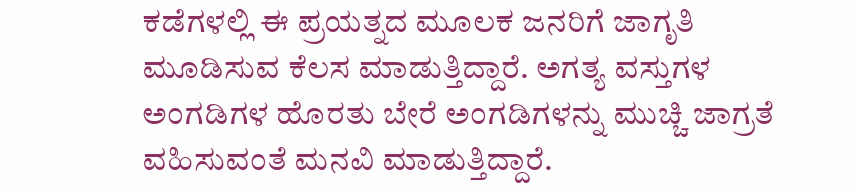ಕಡೆಗಳಲ್ಲಿ ಈ ಪ್ರಯತ್ನದ ಮೂಲಕ ಜನರಿಗೆ ಜಾಗೃತಿ ಮೂಡಿಸುವ ಕೆಲಸ ಮಾಡುತ್ತಿದ್ದಾರೆ. ಅಗತ್ಯ ವಸ್ತುಗಳ ಅಂಗಡಿಗಳ ಹೊರತು ಬೇರೆ ಅಂಗಡಿಗಳನ್ನು ಮುಚ್ಚಿ ಜಾಗ್ರತೆ ವಹಿಸುವಂತೆ ಮನವಿ ಮಾಡುತ್ತಿದ್ದಾರೆ.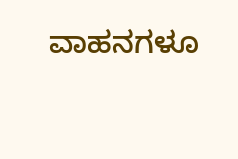ವಾಹನಗಳೂ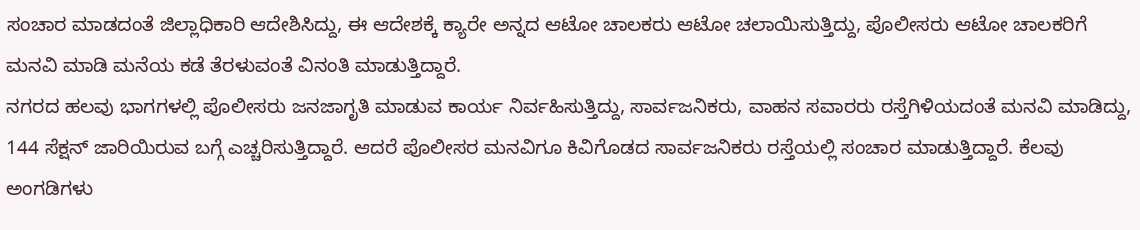ಸಂಚಾರ ಮಾಡದಂತೆ ಜಿಲ್ಲಾಧಿಕಾರಿ ಆದೇಶಿಸಿದ್ದು, ಈ ಆದೇಶಕ್ಕೆ ಕ್ಯಾರೇ ಅನ್ನದ ಆಟೋ ಚಾಲಕರು ಆಟೋ ಚಲಾಯಿಸುತ್ತಿದ್ದು, ಪೊಲೀಸರು ಆಟೋ ಚಾಲಕರಿಗೆ ಮನವಿ ಮಾಡಿ ಮನೆಯ ಕಡೆ ತೆರಳುವಂತೆ ವಿನಂತಿ ಮಾಡುತ್ತಿದ್ದಾರೆ.
ನಗರದ ಹಲವು ಭಾಗಗಳಲ್ಲಿ ಪೊಲೀಸರು ಜನಜಾಗೃತಿ ಮಾಡುವ ಕಾರ್ಯ ನಿರ್ವಹಿಸುತ್ತಿದ್ದು, ಸಾರ್ವಜನಿಕರು, ವಾಹನ ಸವಾರರು ರಸ್ತೆಗಿಳಿಯದಂತೆ ಮನವಿ ಮಾಡಿದ್ದು, 144 ಸೆಕ್ಷನ್ ಜಾರಿಯಿರುವ ಬಗ್ಗೆ ಎಚ್ಚರಿಸುತ್ತಿದ್ದಾರೆ. ಆದರೆ ಪೊಲೀಸರ ಮನವಿಗೂ ಕಿವಿಗೊಡದ ಸಾರ್ವಜನಿಕರು ರಸ್ತೆಯಲ್ಲಿ ಸಂಚಾರ ಮಾಡುತ್ತಿದ್ದಾರೆ. ಕೆಲವು ಅಂಗಡಿಗಳು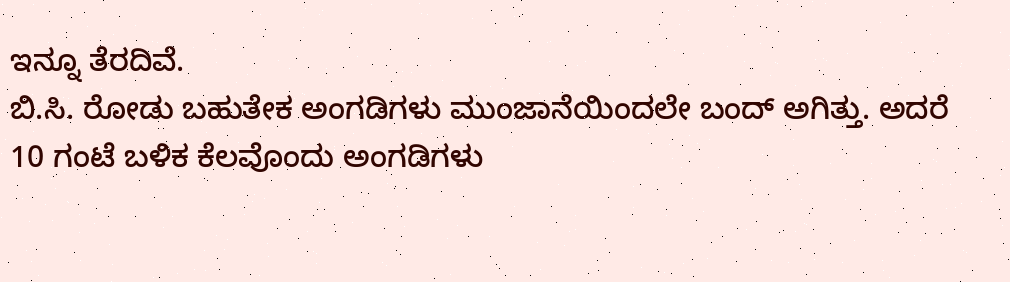ಇನ್ನೂ ತೆರದಿವೆ.
ಬಿ.ಸಿ. ರೋಡು ಬಹುತೇಕ ಅಂಗಡಿಗಳು ಮುಂಜಾನೆಯಿಂದಲೇ ಬಂದ್ ಅಗಿತ್ತು. ಅದರೆ 10 ಗಂಟೆ ಬಳಿಕ ಕೆಲವೊಂದು ಅಂಗಡಿಗಳು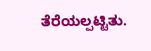ತೆರೆಯಲ್ಪಟ್ಟಿತು.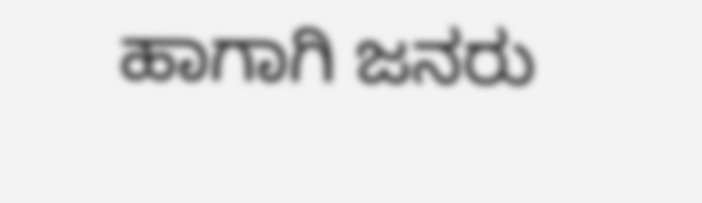ಹಾಗಾಗಿ ಜನರು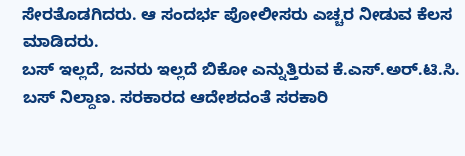ಸೇರತೊಡಗಿದರು. ಆ ಸಂದರ್ಭ ಪೋಲೀಸರು ಎಚ್ಚರ ನೀಡುವ ಕೆಲಸ ಮಾಡಿದರು.
ಬಸ್ ಇಲ್ಲದೆ, ಜನರು ಇಲ್ಲದೆ ಬಿಕೋ ಎನ್ನುತ್ತಿರುವ ಕೆ.ಎಸ್.ಅರ್.ಟಿ.ಸಿ. ಬಸ್ ನಿಲ್ದಾಣ. ಸರಕಾರದ ಆದೇಶದಂತೆ ಸರಕಾರಿ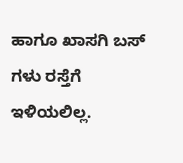ಹಾಗೂ ಖಾಸಗಿ ಬಸ್ ಗಳು ರಸ್ತೆಗೆ ಇಳಿಯಲಿಲ್ಲ.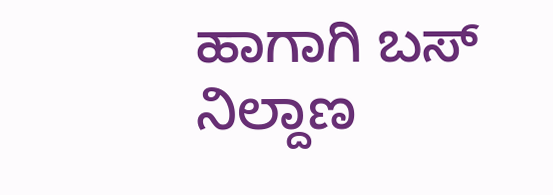ಹಾಗಾಗಿ ಬಸ್ ನಿಲ್ದಾಣ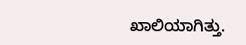ಖಾಲಿಯಾಗಿತ್ತು.